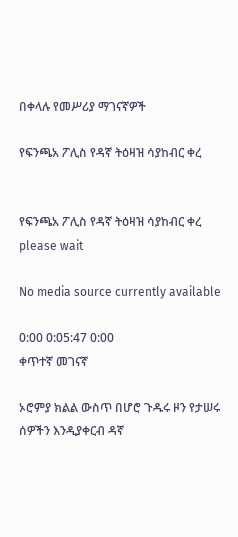በቀላሉ የመሥሪያ ማገናኛዎች

የፍንጫአ ፖሊስ የዳኛ ትዕዛዝ ሳያከብር ቀረ


የፍንጫአ ፖሊስ የዳኛ ትዕዛዝ ሳያከብር ቀረ
please wait

No media source currently available

0:00 0:05:47 0:00
ቀጥተኛ መገናኛ

ኦሮምያ ክልል ውስጥ በሆሮ ጉዱሩ ዞን የታሠሩ ሰዎችን እንዲያቀርብ ዳኛ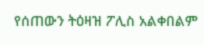የሰጠውን ትዕዛዝ ፖሊስ አልቀበልም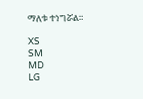ማለቱ ተነግሯል።

XS
SM
MD
LG